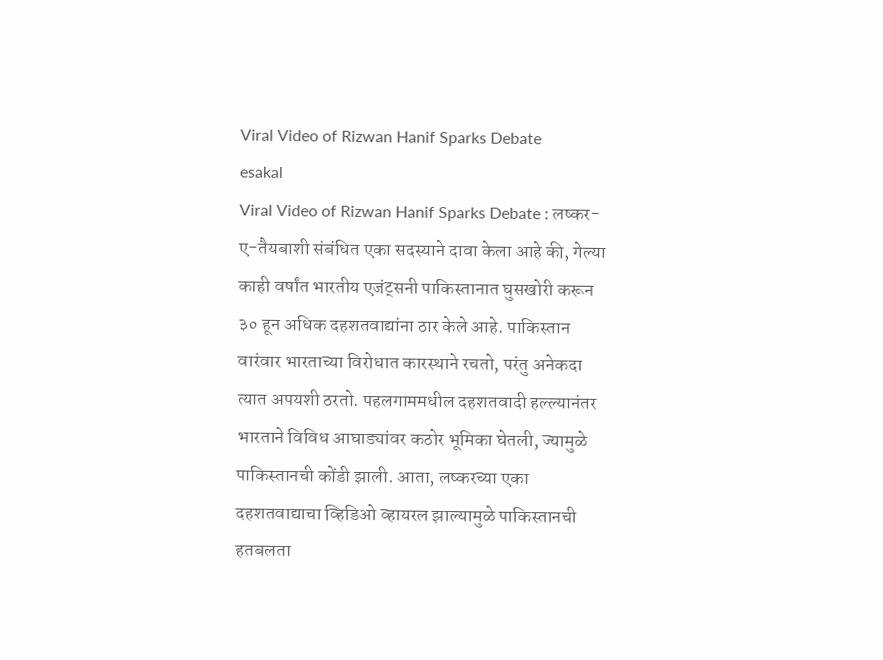Viral Video of Rizwan Hanif Sparks Debate
esakal
Viral Video of Rizwan Hanif Sparks Debate : लष्कर-ए-तैयबाशी संबंधित एका सदस्याने दावा केला आहे की, गेल्या काही वर्षांत भारतीय एजंट्सनी पाकिस्तानात घुसखोरी करून ३० हून अधिक दहशतवाद्यांना ठार केले आहे. पाकिस्तान वारंवार भारताच्या विरोधात कारस्थाने रचतो, परंतु अनेकदा त्यात अपयशी ठरतो. पहलगाममधील दहशतवादी हल्ल्यानंतर भारताने विविध आघाड्यांवर कठोर भूमिका घेतली, ज्यामुळे पाकिस्तानची कोंडी झाली. आता, लष्करच्या एका दहशतवाद्याचा व्हिडिओ व्हायरल झाल्यामुळे पाकिस्तानची हतबलता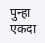पुन्हा एकदा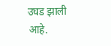उघड झाली आहे.